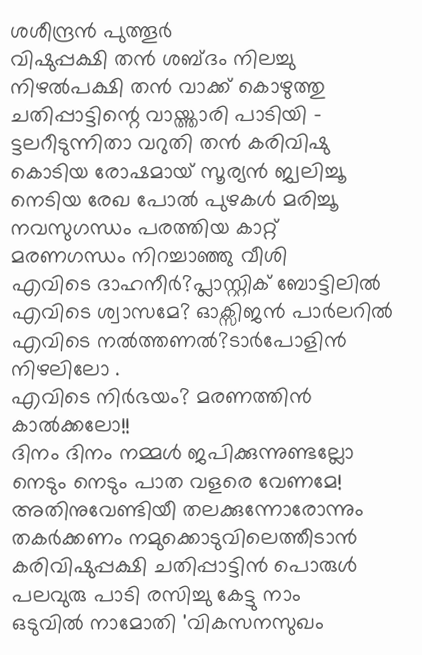ശശീന്ദ്രൻ പുത്തൂർ
വിഷുപ്പക്ഷി തൻ ശബ്ദം നിലച്ചു നിഴൽപക്ഷി തൻ വാക്ക് കൊഴുത്തു
ചതിപ്പാട്ടിന്റെ വായ്ത്താരി പാടിയി -
ട്ടലറീടുന്നിതാ വറുതി തൻ കരിവിഷു
കൊടിയ രോഷമായ് സൂര്യൻ ജ്വലിച്ചൂ
നെടിയ രേഖ പോൽ പുഴകൾ മരിച്ചൂ
നവസുഗന്ധം പരത്തിയ കാറ്റ്
മരണഗന്ധം നിറച്ചാഞ്ഞു വീശി
എവിടെ ദാഹനീർ?പ്ലാസ്റ്റിക് ബോട്ടിലിൽ
എവിടെ ശ്വാസമേ? ഓക്സിജൻ പാർലറിൽ
എവിടെ നൽത്തണൽ?ടാർപോളിൻ നിഴലിലോ .
എവിടെ നിർഭയം? മരണത്തിൻ കാൽക്കലോ!!
ദിനം ദിനം നമ്മൾ ജപിക്കുന്നുണ്ടല്ലോ
നെടും നെടും പാത വളരെ വേണമേ!
അതിനുവേണ്ടിയീ തലക്കുന്നോരോന്നും
തകർക്കണം നമുക്കൊടുവിലെത്തീടാൻ
കരിവിഷുപ്പക്ഷി ചതിപ്പാട്ടിൻ പൊരുൾ
പലവുരു പാടി രസിച്ചു കേട്ടു നാം
ഒടുവിൽ നാമോതി 'വികസനസുഖം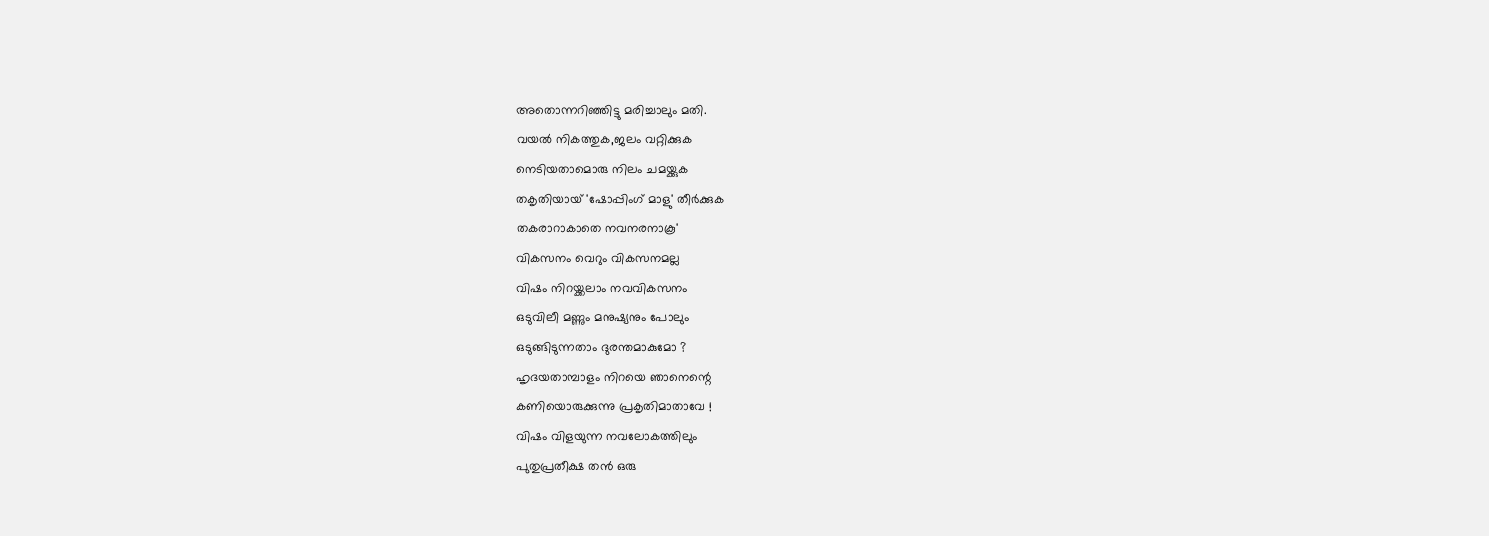അതൊന്നറിഞ്ഞിട്ടു മരിച്ചാലും മതി.
വയൽ നികത്തുക,ജലം വറ്റിക്കുക
നെടിയതാമൊരു നിലം ചമയ്ക്കുക
തകൃതിയായ് 'ഷോപ്പിംഗ് മാളു' തീർക്കുക
തകരാറാകാതെ നവനരനാകൂ'
വികസനം വെറും വികസനമല്ല
വിഷം നിറയ്ക്കലാം നവവികസനം
ഒടുവിലീ മണ്ണും മനുഷ്യനും പോലും
ഒടുങ്ങിടുന്നതാം ദുരന്തമാകുമോ ?
ഹൃദയതാമ്പാളം നിറയെ ഞാനെന്റെ
കണിയൊരുക്കുന്നു പ്രകൃതിമാതാവേ !
വിഷം വിളയുന്ന നവലോകത്തിലും
പുതുപ്രതീക്ഷ തൻ ഒരു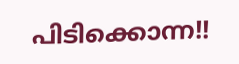പിടിക്കൊന്ന!!